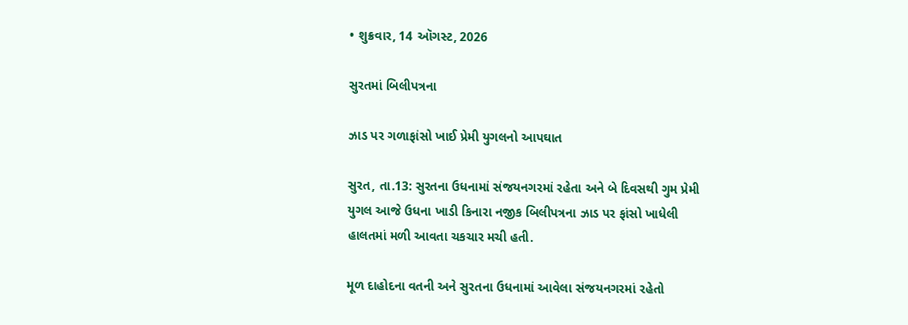• શુક્રવાર, 14 ઑગસ્ટ, 2026

સુરતમાં બિલીપત્રના

ઝાડ પર ગળાફાંસો ખાઈ પ્રેમી યુગલનો આપઘાત

સુરત, તા.13: સુરતના ઉધનામાં સંજયનગરમાં રહેતા અને બે દિવસથી ગુમ પ્રેમી યુગલ આજે ઉધના ખાડી કિનારા નજીક બિલીપત્રના ઝાડ પર ફાંસો ખાધેલી હાલતમાં મળી આવતા ચકચાર મચી હતી.

મૂળ દાહોદના વતની અને સુરતના ઉધનામાં આવેલા સંજયનગરમાં રહેતો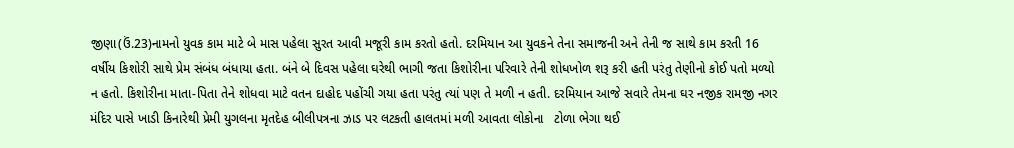જીણા(ઉં.23)નામનો યુવક કામ માટે બે માસ પહેલા સુરત આવી મજૂરી કામ કરતો હતો. દરમિયાન આ યુવકને તેના સમાજની અને તેની જ સાથે કામ કરતી 16 વર્ષીય કિશોરી સાથે પ્રેમ સંબંધ બંધાયા હતા. બંને બે દિવસ પહેલા ઘરેથી ભાગી જતા કિશોરીના પરિવારે તેની શોધખોળ શરૂ કરી હતી પરંતુ તેણીનો કોઈ પતો મળ્યો ન હતો. કિશોરીના માતા-પિતા તેને શોધવા માટે વતન દાહોદ પહોંચી ગયા હતા પરંતુ ત્યાં પણ તે મળી ન હતી. દરમિયાન આજે સવારે તેમના ઘર નજીક રામજી નગર મંદિર પાસે ખાડી કિનારેથી પ્રેમી યુગલના મૃતદેહ બીલીપત્રના ઝાડ પર લટકતી હાલતમાં મળી આવતા લોકોના   ટોળા ભેગા થઈ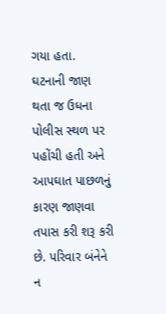ગયા હતા. ઘટનાની જાણ થતા જ ઉધના પોલીસ સ્થળ પર પહોંચી હતી અને આપઘાત પાછળનું કારણ જાણવા તપાસ કરી શરૂ કરી છે. પરિવાર બંનેને ન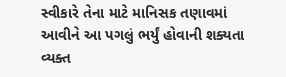સ્વીકારે તેના માટે માનિસક તણાવમાં આવીને આ પગલું ભર્યું હોવાની શક્યતા વ્યક્ત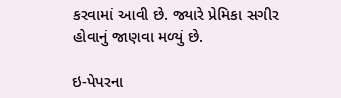કરવામાં આવી છે. જ્યારે પ્રેમિકા સગીર હોવાનું જાણવા મળ્યું છે.

ઇ-પેપરના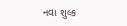નવા શુલ્ક